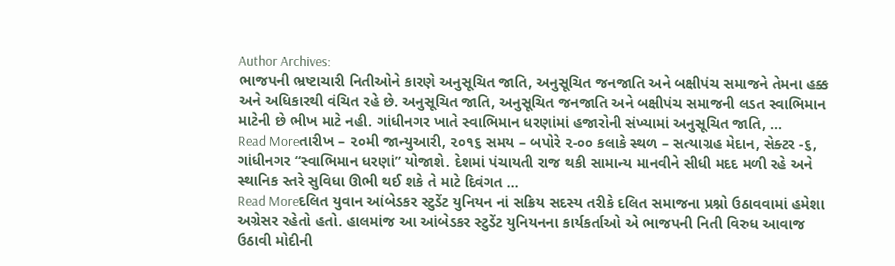Author Archives:
ભાજપની ભ્રષ્ટાચારી નિતીઓને કારણે અનુસૂચિત જાતિ, અનુસૂચિત જનજાતિ અને બક્ષીપંચ સમાજને તેમના હક્ક અને અધિકારથી વંચિત રહે છે. અનુસૂચિત જાતિ, અનુસૂચિત જનજાતિ અને બક્ષીપંચ સમાજની લડત સ્વાભિમાન માટેની છે ભીખ માટે નહી. ગાંધીનગર ખાતે સ્વાભિમાન ધરણાંમાં હજારોની સંખ્યામાં અનુસૂચિત જાતિ, ...
Read Moreતારીખ – ૨૦મી જાન્યુઆરી, ૨૦૧૬ સમય – બપોરે ૨-૦૦ કલાકે સ્થળ – સત્યાગ્રહ મેદાન, સેક્ટર -૬, ગાંધીનગર “સ્વાભિમાન ધરણાં” યોજાશે. દેશમાં પંચાયતી રાજ થકી સામાન્ય માનવીને સીધી મદદ મળી રહે અને સ્થાનિક સ્તરે સુવિધા ઊભી થઈ શકે તે માટે દિવંગત ...
Read Moreદલિત યુવાન આંબેડકર સ્ટુડેંટ યુનિયન નાં સક્રિય સદસ્ય તરીકે દલિત સમાજના પ્રશ્નો ઉઠાવવામાં હમેશા અગ્રેસર રહેતો હતો. હાલમાંજ આ આંબેડકર સ્ટુડેંટ યુનિયનના કાર્યકર્તાઓ એ ભાજપની નિતી વિરુધ આવાજ ઉઠાવી મોદીની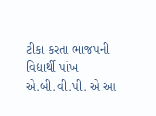ટીકા કરતા ભાજપની વિદ્યાર્થી પાંખ એ.બી.વી.પી. એ આ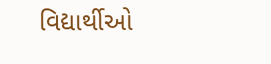વિદ્યાર્થીઓ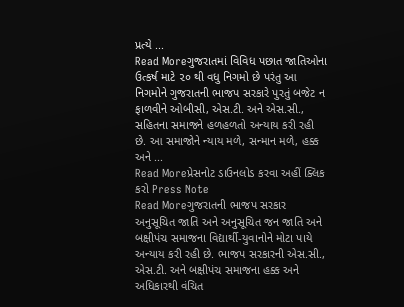પ્રત્યે ...
Read Moreગુજરાતમાં વિવિધ પછાત જાતિઓના ઉત્કર્ષ માટે ૨૦ થી વધુ નિગમો છે પરંતુ આ નિગમોને ગુજરાતની ભાજપ સરકારે પુરતું બજેટ ન ફાળવીને ઓબીસી, એસ.ટી. અને એસ.સી., સહિતના સમાજને હળહળતો અન્યાય કરી રહી છે. આ સમાજોને ન્યાય મળે, સન્માન મળે, હક્ક અને ...
Read Moreપ્રેસનોટ ડાઉનલોડ કરવા અહીં ક્લિક કરો Press Note
Read Moreગુજરાતની ભાજપ સરકાર અનુસૂચિત જાતિ અને અનુસૂચિત જન જાતિ અને બક્ષીપંચ સમાજના વિદ્યાર્થી-યુવાનોને મોટા પાયે અન્યાય કરી રહી છે. ભાજપ સરકારની એસ.સી., એસ.ટી. અને બક્ષીપંચ સમાજના હક્ક અને અધિકારથી વંચિત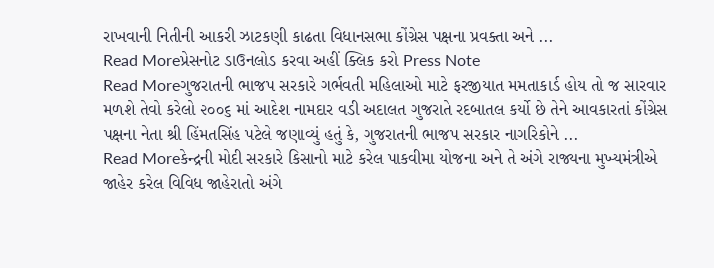રાખવાની નિતીની આકરી ઝાટકણી કાઢતા વિધાનસભા કોંગ્રેસ પક્ષના પ્રવક્તા અને ...
Read Moreપ્રેસનોટ ડાઉનલોડ કરવા અહીં ક્લિક કરો Press Note
Read Moreગુજરાતની ભાજપ સરકારે ગર્ભવતી મહિલાઓ માટે ફરજીયાત મમતાકાર્ડ હોય તો જ સારવાર મળશે તેવો કરેલો ૨૦૦૬ માં આદેશ નામદાર વડી અદાલત ગુજરાતે રદબાતલ કર્યો છે તેને આવકારતાં કોંગ્રેસ પક્ષના નેતા શ્રી હિંમતસિંહ પટેલે જણાવ્યું હતું કે, ગુજરાતની ભાજપ સરકાર નાગરિકોને ...
Read Moreકેન્દ્રની મોદી સરકારે કિસાનો માટે કરેલ પાકવીમા યોજના અને તે અંગે રાજ્યના મુખ્યમંત્રીએ જાહેર કરેલ વિવિધ જાહેરાતો અંગે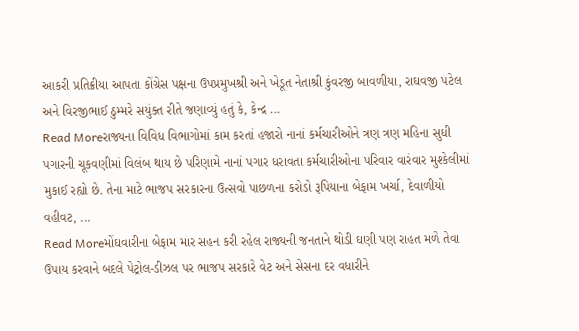આકરી પ્રતિક્રીયા આપતા કોંગ્રેસ પક્ષના ઉપપ્રમુખશ્રી અને ખેડૂત નેતાશ્રી કુંવરજી બાવળીયા, રાઘવજી પટેલ અને વિરજીભાઈ ઠુમ્મરે સયુંક્ત રીતે જણાવ્યું હતું કે, કેન્દ્ર ...
Read Moreરાજ્યના વિવિધ વિભાગોમાં કામ કરતાં હજારો નાનાં કર્મચારીઓને ત્રણ ત્રણ મહિના સુધી પગારની ચૂકવણીમાં વિલંબ થાય છે પરિણામે નાનાં પગાર ધરાવતા કર્મચારીઓના પરિવાર વારંવાર મુશ્કેલીમાં મુકાઈ રહ્યો છે. તેના માટે ભાજપ સરકારના ઉત્સવો પાછળના કરોડો રૂપિયાના બેફામ ખર્ચા, દેવાળીયો વહીવટ, ...
Read Moreમોંઘવારીના બેફામ માર સહન કરી રહેલ રાજ્યની જનતાને થોડી ઘણી પણ રાહત મળે તેવા ઉપાય કરવાને બદલે પેટ્રોલ-ડીઝલ પર ભાજપ સરકારે વેટ અને સેસના દર વધારીને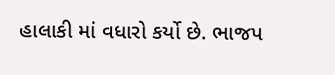હાલાકી માં વધારો કર્યો છે. ભાજપ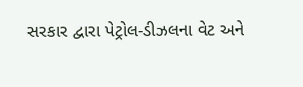સરકાર દ્વારા પેટ્રોલ-ડીઝલના વેટ અને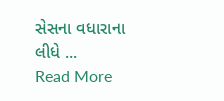સેસના વધારાના લીધે ...
Read More